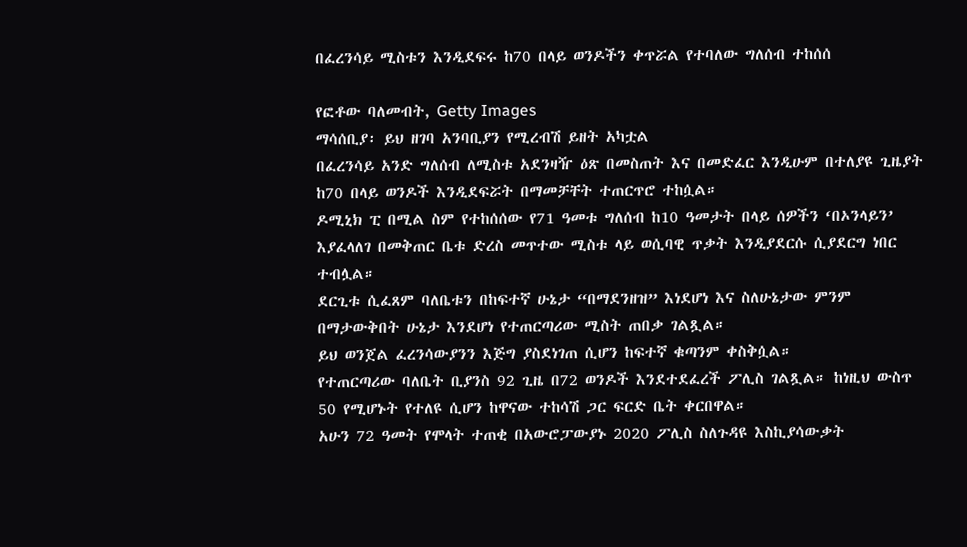በፈረንሳይ ሚስቱን እንዲደፍሩ ከ70 በላይ ወንዶችን ቀጥሯል የተባለው ግለሰብ ተከሰሰ

የፎቶው ባለመብት, Getty Images
ማሳሰቢያ፡ ይህ ዘገባ አንባቢያን የሚረብሽ ይዘት አካቷል
በፈረንሳይ አንድ ግለሰብ ለሚስቱ አደንዛዥ ዕጽ በመስጠት እና በመድፈር እንዲሁም በተለያዩ ጊዜያት ከ70 በላይ ወንዶች እንዲደፍሯት በማመቻቸት ተጠርጥሮ ተከሷል።
ዶሚኒክ ፒ በሚል ስም የተከሰሰው የ71 ዓመቱ ግለሰብ ከ10 ዓመታት በላይ ሰዎችን ‘በኦንላይን’ እያፈላለገ በመቅጠር ቤቱ ድረስ መጥተው ሚስቱ ላይ ወሲባዊ ጥቃት እንዲያደርሱ ሲያደርግ ነበር ተብሏል።
ደርጊቱ ሲፈጸም ባለቤቱን በከፍተኛ ሁኔታ “በማደንዘዝ” እነደሆነ እና ስለሁኔታው ምንም በማታውቅበት ሁኔታ እንደሆነ የተጠርጣሪው ሚስት ጠበቃ ገልጿል።
ይህ ወንጀል ፈረንሳውያንን እጅግ ያስደነገጠ ሲሆን ከፍተኛ ቁጣንም ቀስቅሷል።
የተጠርጣሪው ባለቤት ቢያንስ 92 ጊዜ በ72 ወንዶች እንደተደፈረች ፖሊስ ገልጿል። ከነዚህ ውስጥ 50 የሚሆኑት የተለዩ ሲሆን ከዋናው ተከሳሽ ጋር ፍርድ ቤት ቀርበዋል።
አሁን 72 ዓመት የሞላት ተጠቂ በአውሮፓውያኑ 2020 ፖሊስ ስለጉዳዩ እስኪያሳውቃት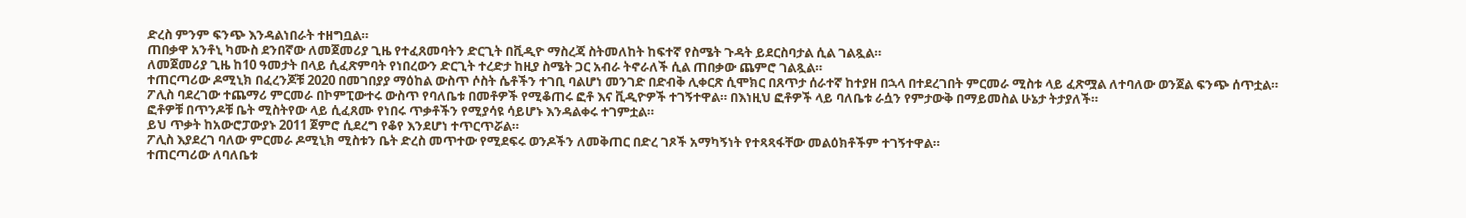ድረስ ምንም ፍንጭ እንዳልነበራት ተዘግቧል።
ጠበቃዋ አንቶኒ ካሙስ ደንበኛው ለመጀመሪያ ጊዜ የተፈጸመባትን ድርጊት በቪዲዮ ማስረጃ ስትመለከት ከፍተኛ የስሜት ጉዳት ይደርስባታል ሲል ገልጿል።
ለመጀመሪያ ጊዜ ከ10 ዓመታት በላይ ሲፈጽምባት የነበረውን ድርጊት ተረድታ ከዚያ ስሜት ጋር አብራ ትኖራለች ሲል ጠበቃው ጨምሮ ገልጿል።
ተጠርጣሪው ዶሚኒክ በፈረንጆቹ 2020 በመገበያያ ማዕከል ውስጥ ሶስት ሴቶችን ተገቢ ባልሆነ መንገድ በድብቅ ሊቀርጽ ሲሞክር በጸጥታ ሰራተኛ ከተያዘ በኋላ በተደረገበት ምርመራ ሚስቱ ላይ ፈጽሟል ለተባለው ወንጀል ፍንጭ ሰጥቷል።
ፖሊስ ባደረገው ተጨማሪ ምርመራ በኮምፒውተሩ ውስጥ የባለቤቱ በመቶዎች የሚቆጠሩ ፎቶ እና ቪዲዮዎች ተገኝተዋል። በእነዚህ ፎቶዎች ላይ ባለቤቱ ራሷን የምታውቅ በማይመስል ሁኔታ ትታያለች።
ፎቶዎቹ በጥንዶቹ ቤት ሚስትየው ላይ ሲፈጸሙ የነበሩ ጥቃቶችን የሚያሳዩ ሳይሆኑ እንዳልቀሩ ተገምቷል።
ይህ ጥቃት ከአውሮፓውያኑ 2011 ጀምሮ ሲደረግ የቆየ እንደሆነ ተጥርጥሯል።
ፖሊስ እያደረገ ባለው ምርመራ ዶሚኒክ ሚስቱን ቤት ድረስ መጥተው የሚደፍሩ ወንዶችን ለመቅጠር በድረ ገጾች አማካኝነት የተጻጻፋቸው መልዕክቶችም ተገኝተዋል።
ተጠርጣሪው ለባለቤቱ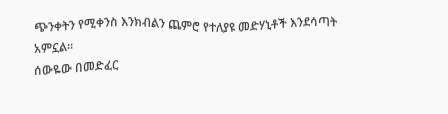ጭንቀትን የሚቀንስ እንክብልን ጨምሮ የተለያዩ መድሃኒቶች እንደሳጣት አምኗል።
ሰውዬው በመድፈር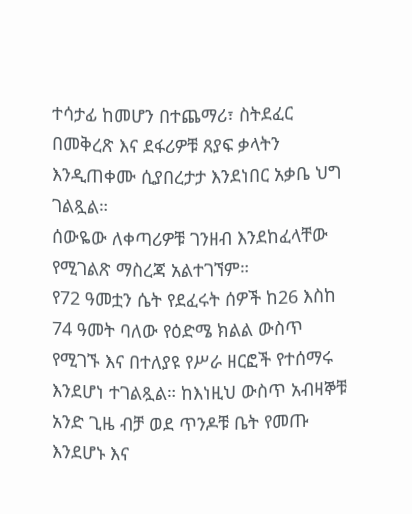ተሳታፊ ከመሆን በተጨማሪ፣ ስትደፈር በመቅረጽ እና ደፋሪዎቹ ጸያፍ ቃላትን እንዲጠቀሙ ሲያበረታታ እንደነበር አቃቤ ህግ ገልጿል።
ሰውዬው ለቀጣሪዎቹ ገንዘብ እንደከፈላቸው የሚገልጽ ማስረጃ አልተገኘም።
የ72 ዓመቷን ሴት የደፈሩት ሰዎች ከ26 እስከ 74 ዓመት ባለው የዕድሜ ክልል ውስጥ የሚገኙ እና በተለያዩ የሥራ ዘርፎች የተሰማሩ እንደሆነ ተገልጿል። ከእነዚህ ውስጥ አብዛኞቹ አንድ ጊዜ ብቻ ወደ ጥንዶቹ ቤት የመጡ እንደሆኑ እና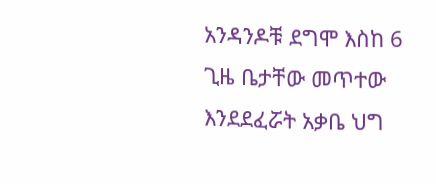አንዳንዶቹ ደግሞ እስከ 6 ጊዜ ቤታቸው መጥተው እንደደፈሯት አቃቤ ህግ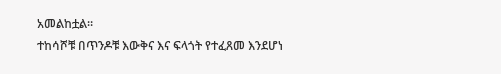አመልከቷል።
ተከሳሾቹ በጥንዶቹ እውቅና እና ፍላጎት የተፈጸመ እንደሆነ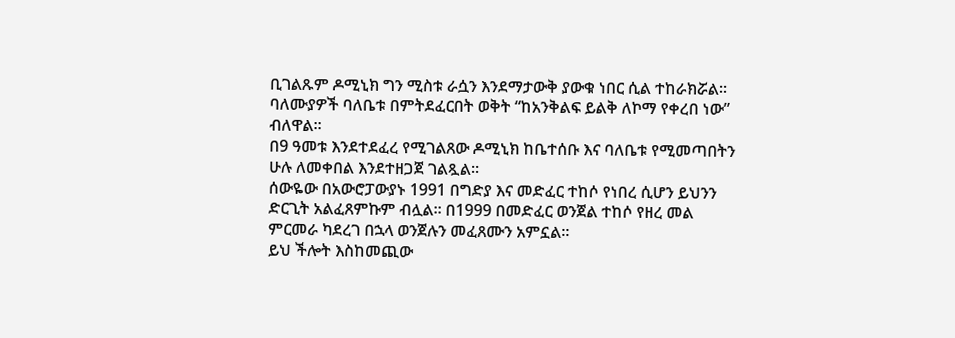ቢገልጹም ዶሚኒክ ግን ሚስቱ ራሷን እንደማታውቅ ያውቁ ነበር ሲል ተከራክሯል።
ባለሙያዎች ባለቤቱ በምትደፈርበት ወቅት “ከአንቅልፍ ይልቅ ለኮማ የቀረበ ነው” ብለዋል።
በ9 ዓመቱ እንደተደፈረ የሚገልጸው ዶሚኒክ ከቤተሰቡ እና ባለቤቱ የሚመጣበትን ሁሉ ለመቀበል እንደተዘጋጀ ገልጿል።
ሰውዬው በአውሮፓውያኑ 1991 በግድያ እና መድፈር ተከሶ የነበረ ሲሆን ይህንን ድርጊት አልፈጸምኩም ብሏል። በ1999 በመድፈር ወንጀል ተከሶ የዘረ መል ምርመራ ካደረገ በኋላ ወንጀሉን መፈጸሙን አምኗል።
ይህ ችሎት እስከመጪው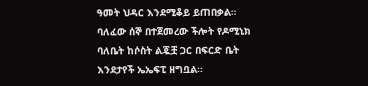ዓመት ህዳር እንደሚቆይ ይጠበቃል።
ባለፈው ሰኞ በተጀመረው ችሎት የዶሚኒክ ባለቤት ከሶስት ልጇቿ ጋር በፍርድ ቤት እንደታየች ኤኤፍፒ ዘግቧል።